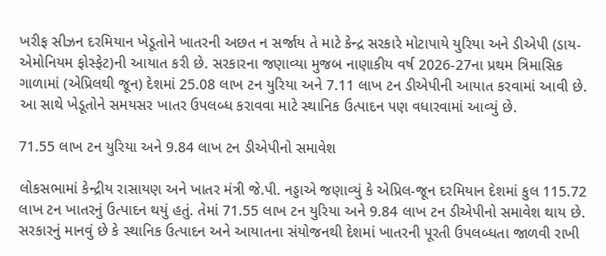ખરીફ સીઝન દરમિયાન ખેડૂતોને ખાતરની અછત ન સર્જાય તે માટે કેન્દ્ર સરકારે મોટાપાયે યુરિયા અને ડીએપી (ડાય-એમોનિયમ ફોસ્ફેટ)ની આયાત કરી છે. સરકારના જણાવ્યા મુજબ નાણાકીય વર્ષ 2026-27ના પ્રથમ ત્રિમાસિક ગાળામાં (એપ્રિલથી જૂન) દેશમાં 25.08 લાખ ટન યુરિયા અને 7.11 લાખ ટન ડીએપીની આયાત કરવામાં આવી છે. આ સાથે ખેડૂતોને સમયસર ખાતર ઉપલબ્ધ કરાવવા માટે સ્થાનિક ઉત્પાદન પણ વધારવામાં આવ્યું છે.

71.55 લાખ ટન યુરિયા અને 9.84 લાખ ટન ડીએપીનો સમાવેશ

લોકસભામાં કેન્દ્રીય રાસાયણ અને ખાતર મંત્રી જે.પી. નડ્ડાએ જણાવ્યું કે એપ્રિલ-જૂન દરમિયાન દેશમાં કુલ 115.72 લાખ ટન ખાતરનું ઉત્પાદન થયું હતું. તેમાં 71.55 લાખ ટન યુરિયા અને 9.84 લાખ ટન ડીએપીનો સમાવેશ થાય છે. સરકારનું માનવું છે કે સ્થાનિક ઉત્પાદન અને આયાતના સંયોજનથી દેશમાં ખાતરની પૂરતી ઉપલબ્ધતા જાળવી રાખી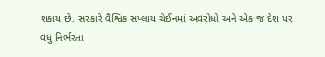શકાય છે. સરકારે વૈશ્વિક સપ્લાય ચેઈનમાં અવરોધો અને એક જ દેશ પર વધુ નિર્ભરતા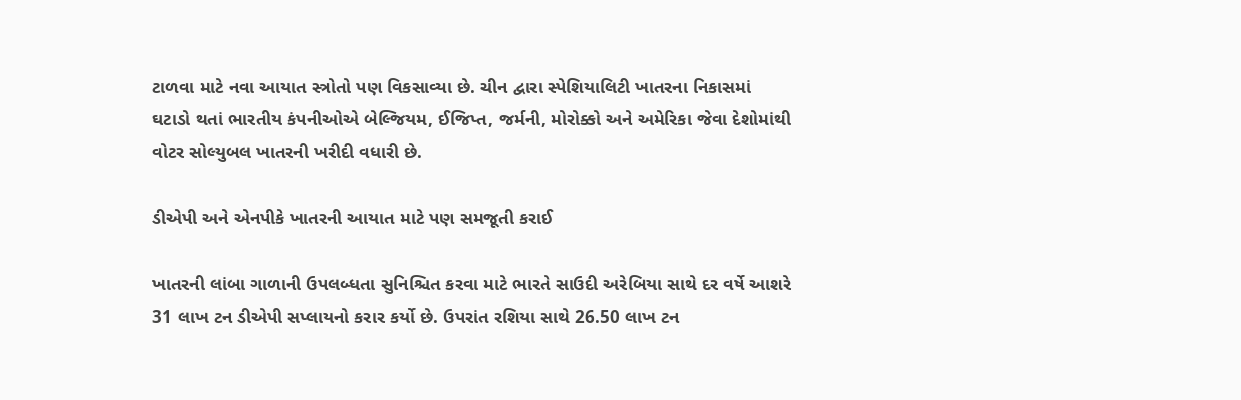ટાળવા માટે નવા આયાત સ્ત્રોતો પણ વિકસાવ્યા છે. ચીન દ્વારા સ્પેશિયાલિટી ખાતરના નિકાસમાં ઘટાડો થતાં ભારતીય કંપનીઓએ બેલ્જિયમ, ઈજિપ્ત, જર્મની, મોરોક્કો અને અમેરિકા જેવા દેશોમાંથી વોટર સોલ્યુબલ ખાતરની ખરીદી વધારી છે.

ડીએપી અને એનપીકે ખાતરની આયાત માટે પણ સમજૂતી કરાઈ

ખાતરની લાંબા ગાળાની ઉપલબ્ધતા સુનિશ્ચિત કરવા માટે ભારતે સાઉદી અરેબિયા સાથે દર વર્ષે આશરે 31 લાખ ટન ડીએપી સપ્લાયનો કરાર કર્યો છે. ઉપરાંત રશિયા સાથે 26.50 લાખ ટન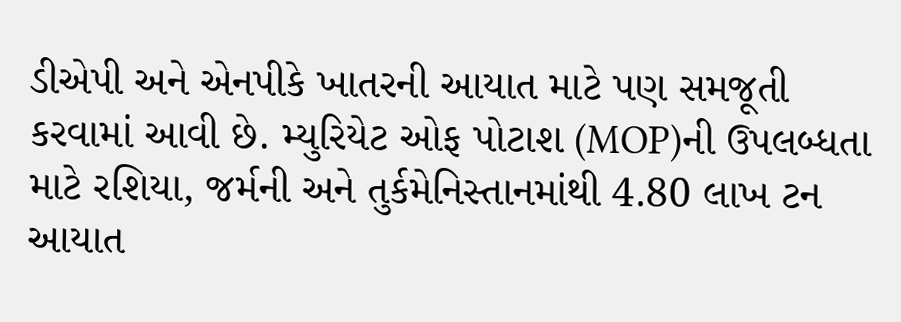ડીએપી અને એનપીકે ખાતરની આયાત માટે પણ સમજૂતી કરવામાં આવી છે. મ્યુરિયેટ ઓફ પોટાશ (MOP)ની ઉપલબ્ધતા માટે રશિયા, જર્મની અને તુર્કમેનિસ્તાનમાંથી 4.80 લાખ ટન આયાત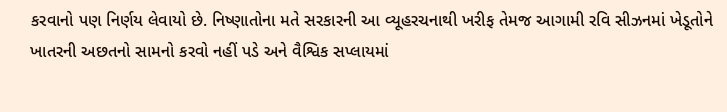કરવાનો પણ નિર્ણય લેવાયો છે. નિષ્ણાતોના મતે સરકારની આ વ્યૂહરચનાથી ખરીફ તેમજ આગામી રવિ સીઝનમાં ખેડૂતોને ખાતરની અછતનો સામનો કરવો નહીં પડે અને વૈશ્વિક સપ્લાયમાં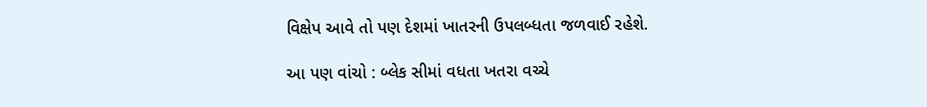વિક્ષેપ આવે તો પણ દેશમાં ખાતરની ઉપલબ્ધતા જળવાઈ રહેશે.

આ પણ વાંચો : બ્લેક સીમાં વધતા ખતરા વચ્ચે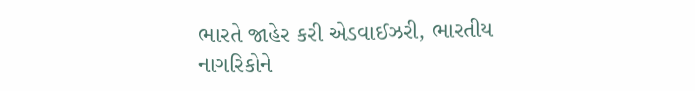ભારતે જાહેર કરી એડવાઈઝરી, ભારતીય નાગરિકોને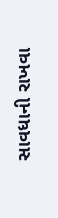સાવધાની રાખવા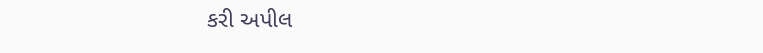કરી અપીલ